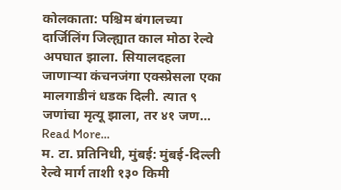कोलकाता: पश्चिम बंगालच्या दार्जिलिंग जिल्ह्यात काल मोठा रेल्वे अपघात झाला. सियालदहला जाणाऱ्या कंचनजंगा एक्स्प्रेसला एका मालगाडीनं धडक दिली. त्यात ९ जणांचा मृत्यू झाला, तर ४१ जण… Read More...
म. टा. प्रतिनिधी, मुंबई: मुंबई-दिल्ली रेल्वे मार्ग ताशी १३० किमी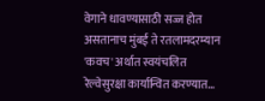वेगाने धावण्यासाठी सज्ज होत असतानाच मुंबई ते रतलामदरम्यान 'कवच' अर्थात स्वयंचलित रेल्वेसुरक्षा कार्यान्वित करण्यात…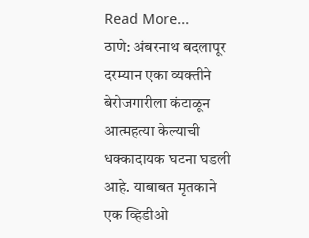Read More...
ठाणे: अंबरनाथ बदलापूर दरम्यान एका व्यक्तीने बेरोजगारीला कंटाळून आत्महत्या केल्याची धक्कादायक घटना घडली आहे. याबाबत मृतकाने एक व्हिडीओ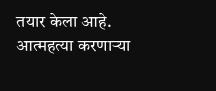तयार केला आहे. आत्महत्या करणाऱ्या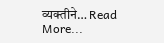व्यक्तीने… Read More...